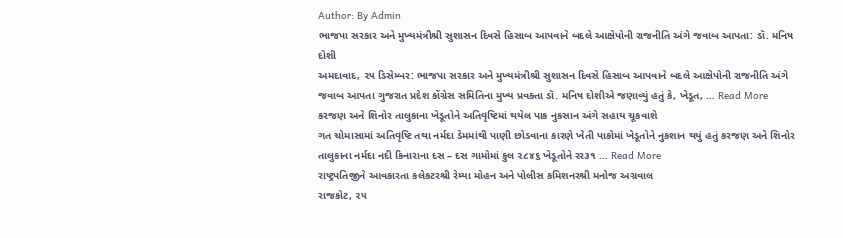Author: By Admin
ભાજપા સરકાર અને મુખ્યમંત્રીશ્રી સુશાસન દિવસે હિસાબ આપવાને બદલે આક્ષેપોની રાજનીતિ અંગે જવાબ આપતા: ડૉ. મનિષ દોશી
અમદાવાદ, ૨૫ ડિસેમ્બર: ભાજપા સરકાર અને મુખ્યમંત્રીશ્રી સુશાસન દિવસે હિસાબ આપવાને બદલે આક્ષેપોની રાજનીતિ અંગે જવાબ આપતા ગુજરાત પ્રદેશ કોંગ્રેસ સમિતિના મુખ્ય પ્રવક્તા ડૉ. મનિષ દોશીએ જણાવ્યું હતું કે, ખેડૂત, … Read More
કરજણ અને શિનોર તાલુકાના ખેડૂતોને અતિવૃષ્ટિમાં થયેલ પાક નુકસાન અંગે સહાય ચૂકવાશે
ગત ચોમાસામાં અતિવૃષ્ટિ તથા નર્મદા ડેમમાંથી પાણી છોડવાના કારણે ખેતી પાકોમાં ખેડૂતોને નુકશાન થયું હતું કરજણ અને શિનોર તાલુકાના નર્મદા નદી કિનારાના દસ – દસ ગામોમાં કુલ ૨૮૪૬ ખેડૂતોને રર૩૧ … Read More
રાષ્ટ્રપતિજીને આવકારતા કલેકટરશ્રી રેમ્યા મોહન અને પોલીસ કમિશનરશ્રી મનોજ અગ્રવાલ
રાજકોટ, ૨૫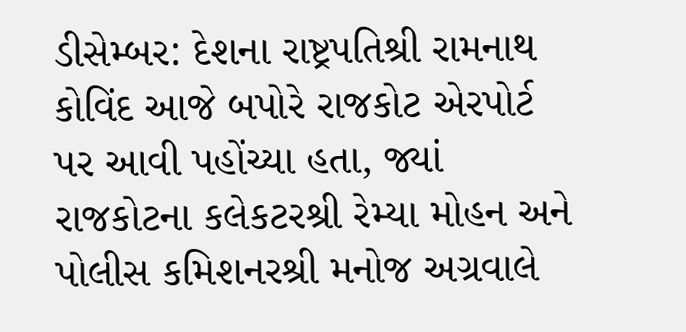ડીસેમ્બર: દેશના રાષ્ટ્રપતિશ્રી રામનાથ કોવિંદ આજે બપોરે રાજકોટ એરપોર્ટ પર આવી પહોંચ્યા હતા, જ્યાં રાજકોટના કલેકટરશ્રી રેમ્યા મોહન અને પોલીસ કમિશનરશ્રી મનોજ અગ્રવાલે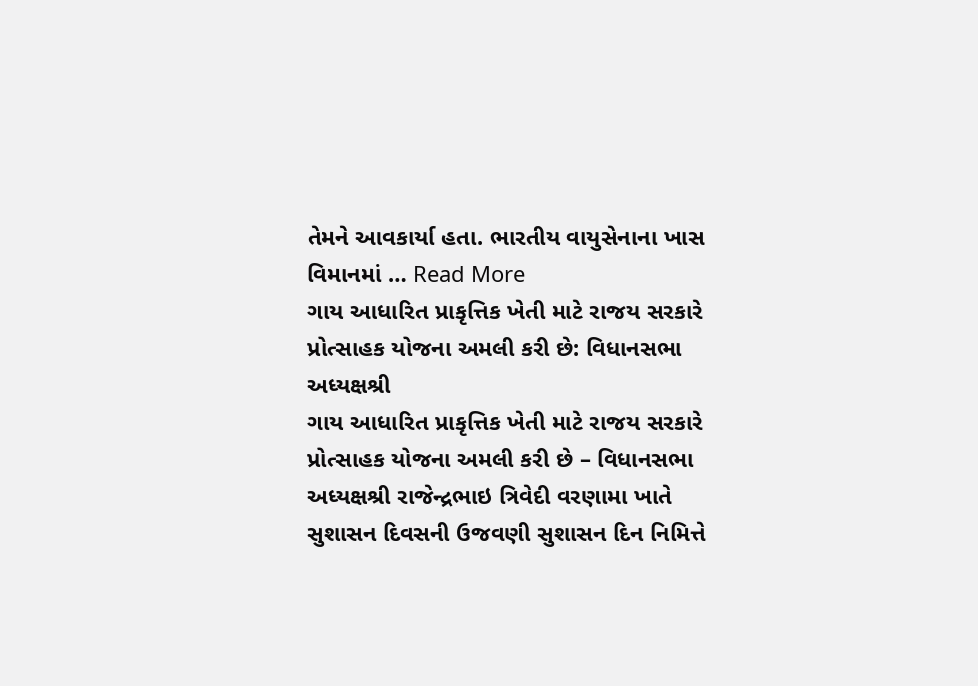તેમને આવકાર્યા હતા. ભારતીય વાયુસેનાના ખાસ વિમાનમાં … Read More
ગાય આધારિત પ્રાકૃત્તિક ખેતી માટે રાજય સરકારે પ્રોત્સાહક યોજના અમલી કરી છે: વિધાનસભા અધ્યક્ષશ્રી
ગાય આધારિત પ્રાકૃત્તિક ખેતી માટે રાજય સરકારે પ્રોત્સાહક યોજના અમલી કરી છે – વિધાનસભા અધ્યક્ષશ્રી રાજેન્દ્રભાઇ ત્રિવેદી વરણામા ખાતે સુશાસન દિવસની ઉજવણી સુશાસન દિન નિમિત્તે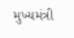મુખ્યમંત્રી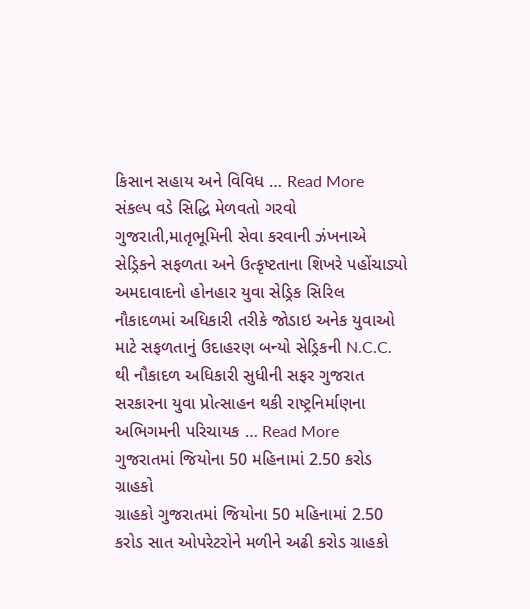કિસાન સહાય અને વિવિધ … Read More
સંકલ્પ વડે સિદ્ધિ મેળવતો ગરવો ગુજરાતી,માતૃભૂમિની સેવા કરવાની ઝંખનાએ સેડ્રિકને સફળતા અને ઉત્કૃષ્ટતાના શિખરે પહોંચાડ્યો
અમદાવાદનો હોનહાર યુવા સેડ્રિક સિરિલ નૌકાદળમાં અધિકારી તરીકે જોડાઇ અનેક યુવાઓ માટે સફળતાનું ઉદાહરણ બન્યો સેડ્રિકની N.C.C. થી નૌકાદળ અધિકારી સુધીની સફર ગુજરાત સરકારના યુવા પ્રોત્સાહન થકી રાષ્ટ્રનિર્માણના અભિગમની પરિચાયક … Read More
ગુજરાતમાં જિયોના 50 મહિનામાં 2.50 કરોડ ગ્રાહકો
ગ્રાહકો ગુજરાતમાં જિયોના 50 મહિનામાં 2.50 કરોડ સાત ઓપરેટરોને મળીને અઢી કરોડ ગ્રાહકો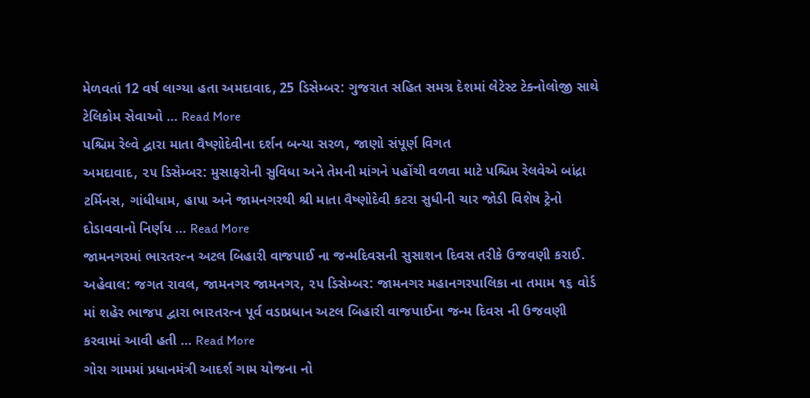મેળવતાં 12 વર્ષ લાગ્યા હતા અમદાવાદ, 25 ડિસેમ્બર: ગુજરાત સહિત સમગ્ર દેશમાં લેટેસ્ટ ટેક્નોલોજી સાથે ટેલિકોમ સેવાઓ … Read More
પશ્ચિમ રેલ્વે દ્વારા માતા વૈષ્ણોદેવીના દર્શન બન્યા સરળ, જાણો સંપૂર્ણ વિગત
અમદાવાદ, ૨૫ ડિસેમ્બર: મુસાફરોની સુવિધા અને તેમની માંગને પહોંચી વળવા માટે પશ્ચિમ રેલવેએ બાંદ્રા ટર્મિનસ, ગાંધીધામ, હાપા અને જામનગરથી શ્રી માતા વૈષ્ણોદેવી કટરા સુધીની ચાર જોડી વિશેષ ટ્રેનો દોડાવવાનો નિર્ણય … Read More
જામનગરમાં ભારતરત્ન અટલ બિહારી વાજપાઈ ના જન્મદિવસની સુસાશન દિવસ તરીકે ઉજવણી કરાઈ.
અહેવાલ: જગત રાવલ, જામનગર જામનગર, ૨૫ ડિસેમ્બર: જામનગર મહાનગરપાલિકા ના તમામ ૧૬ વોર્ડ માં શહેર ભાજપ દ્વારા ભારતરત્ન પૂર્વ વડાપ્રધાન અટલ બિહારી વાજપાઈના જન્મ દિવસ ની ઉજવણી કરવામાં આવી હતી … Read More
ગોરા ગામમાં પ્રધાનમંત્રી આદર્શ ગામ યોજના નો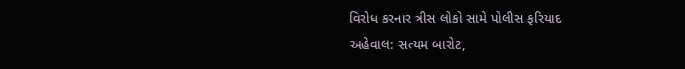વિરોધ કરનાર ત્રીસ લોકો સામે પોલીસ ફરિયાદ
અહેવાલ: સત્યમ બારોટ,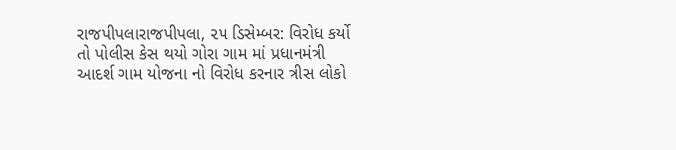રાજપીપલારાજપીપલા, ૨૫ ડિસેમ્બર: વિરોધ કર્યો તો પોલીસ કેસ થયો ગોરા ગામ માં પ્રધાનમંત્રી આદર્શ ગામ યોજના નો વિરોધ કરનાર ત્રીસ લોકો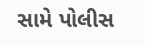સામે પોલીસ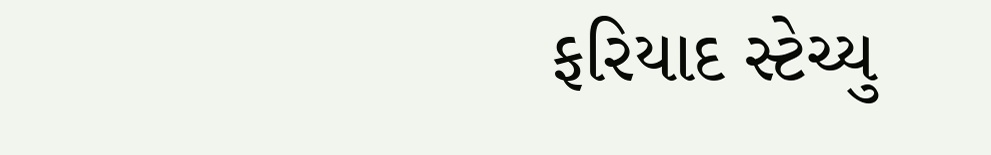ફરિયાદ સ્ટેચ્યુ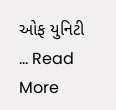ઓફ યુનિટી … Read More